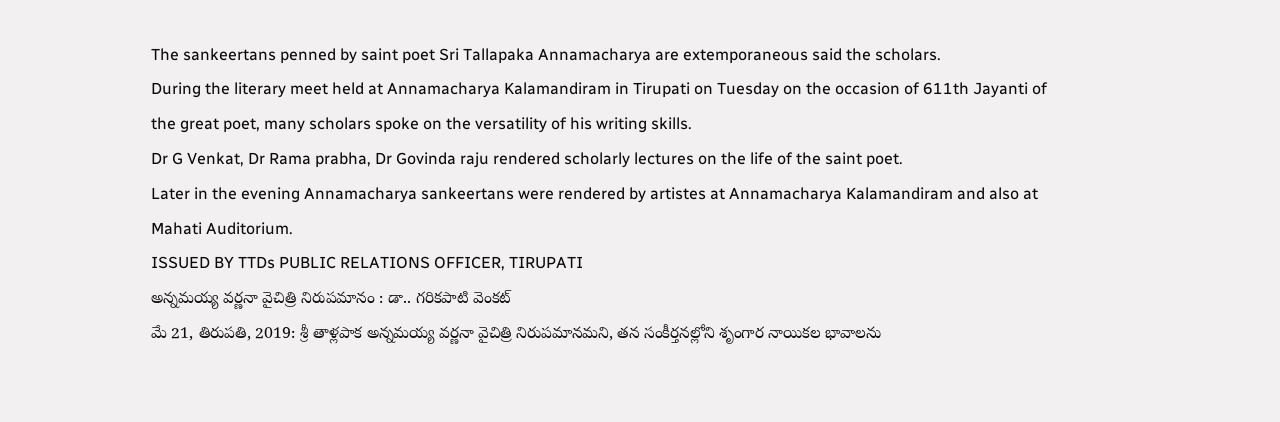The sankeertans penned by saint poet Sri Tallapaka Annamacharya are extemporaneous said the scholars.
During the literary meet held at Annamacharya Kalamandiram in Tirupati on Tuesday on the occasion of 611th Jayanti of the great poet, many scholars spoke on the versatility of his writing skills.
Dr G Venkat, Dr Rama prabha, Dr Govinda raju rendered scholarly lectures on the life of the saint poet.
Later in the evening Annamacharya sankeertans were rendered by artistes at Annamacharya Kalamandiram and also at Mahati Auditorium.
ISSUED BY TTDs PUBLIC RELATIONS OFFICER, TIRUPATI
అన్నమయ్య వర్ణనా వైచిత్రి నిరుపమానం : డా.. గరికపాటి వెంకట్
మే 21, తిరుపతి, 2019: శ్రీ తాళ్లపాక అన్నమయ్య వర్ణనా వైచిత్రి నిరుపమానమని, తన సంకీర్తనల్లోని శృంగార నాయికల భావాలను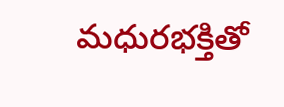మధురభక్తితో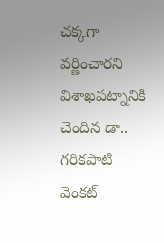చక్కగా వర్ణించారని విశాఖపట్నానికి చెందిన డా.. గరికపాటి వెంకట్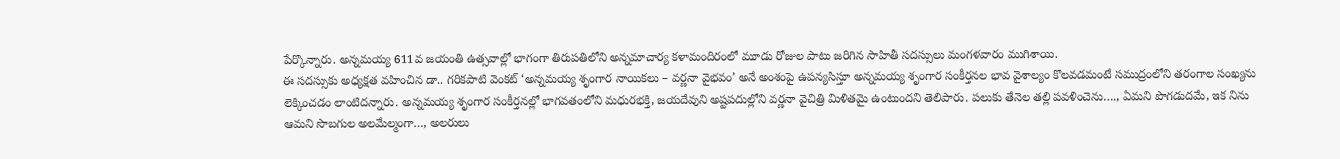పేర్కొన్నారు. అన్నమయ్య 611వ జయంతి ఉత్సవాల్లో భాగంగా తిరుపతిలోని అన్నమాచార్య కళామందిరంలో మూడు రోజుల పాటు జరిగిన సాహితీ సదస్సులు మంగళవారం ముగిశాయి.
ఈ సదస్సుకు అధ్యక్షత వహించిన డా.. గరికపాటి వెంకట్ ‘అన్నమయ్య శృంగార నాయికలు – వర్ణనా వైభవం’ అనే అంశంపై ఉపన్యసిస్తూ అన్నమయ్య శృంగార సంకీర్తనల భావ వైశాల్యం కొలవడమంటే సముద్రంలోని తరంగాల సంఖ్యను లెక్కించడం లాంటిదన్నారు. అన్నమయ్య శృంగార సంకీర్తనల్లో భాగవతంలోని మధురభక్తి, జయదేవుని అష్టపదుల్లోని వర్ణనా వైచిత్రి మిళితమై ఉంటుందని తెలిపారు. పలుకు తేనెల తల్లి పవళించెను…., ఏమని పొగడుదమే, ఇక నిను ఆమని సొబగుల అలమేల్మంగా…, అలరులు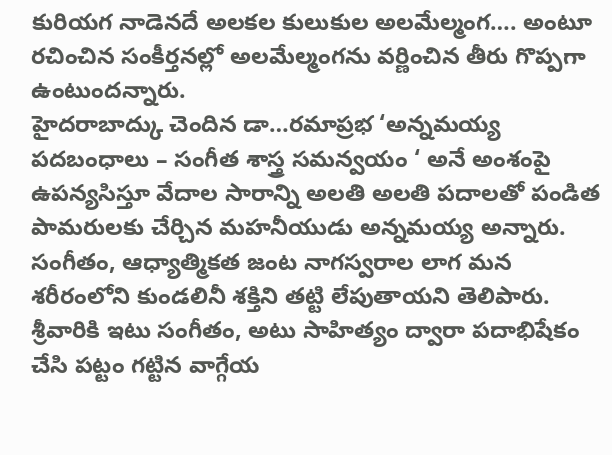కురియగ నాడెనదే అలకల కులుకుల అలమేల్మంగ…. అంటూ రచించిన సంకీర్తనల్లో అలమేల్మంగను వర్ణించిన తీరు గొప్పగా ఉంటుందన్నారు.
హైదరాబాద్కు చెందిన డా…రమాప్రభ ‘అన్నమయ్య పదబంధాలు – సంగీత శాస్త్ర సమన్వయం ‘ అనే అంశంపై ఉపన్యసిస్తూ వేదాల సారాన్ని అలతి అలతి పదాలతో పండిత పామరులకు చేర్చిన మహనీయుడు అన్నమయ్య అన్నారు. సంగీతం, ఆధ్యాత్మికత జంట నాగస్వరాల లాగ మన శరీరంలోని కుండలినీ శక్తిని తట్టి లేపుతాయని తెలిపారు. శ్రీవారికి ఇటు సంగీతం, అటు సాహిత్యం ద్వారా పదాభిషేకం చేసి పట్టం గట్టిన వాగ్గేయ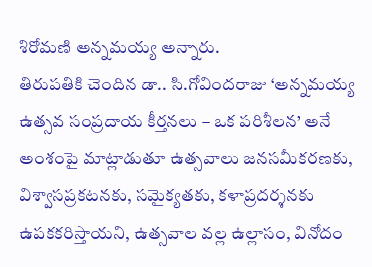శిరోమణి అన్నమయ్య అన్నారు.
తిరుపతికి చెందిన డా.. సి.గోవిందరాజు ‘అన్నమయ్య ఉత్సవ సంప్రదాయ కీర్తనలు – ఒక పరిశీలన’ అనే అంశంపై మాట్లాడుతూ ఉత్సవాలు జనసమీకరణకు, విశ్వాసప్రకటనకు, సమైక్యతకు, కళాప్రదర్శనకు ఉపకకరిస్తాయని, ఉత్సవాల వల్ల ఉల్లాసం, వినోదం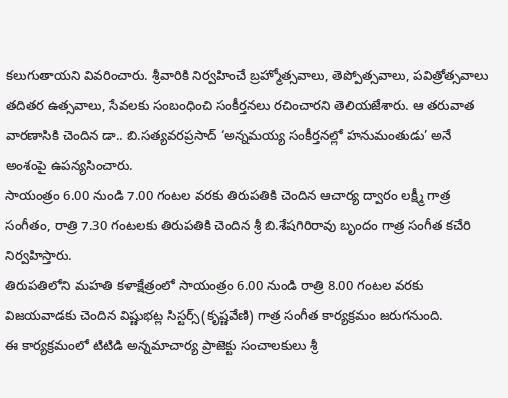కలుగుతాయని వివరించారు. శ్రీవారికి నిర్వహించే బ్రహ్మోత్సవాలు, తెప్పోత్సవాలు, పవిత్రోత్సవాలు తదితర ఉత్సవాలు, సేవలకు సంబంధించి సంకీర్తనలు రచించారని తెలియజేశారు. ఆ తరువాత వారణాసికి చెందిన డా.. బి.సత్యవరప్రసాద్ ‘అన్నమయ్య సంకీర్తనల్లో హనుమంతుడు’ అనే అంశంపై ఉపన్యసించారు.
సాయంత్రం 6.00 నుండి 7.00 గంటల వరకు తిరుపతికి చెందిన ఆచార్య ద్వారం లక్ష్మీ గాత్ర సంగీతం, రాత్రి 7.30 గంటలకు తిరుపతికి చెందిన శ్రీ బి.శేషగిరిరావు బృందం గాత్ర సంగీత కచేరి నిర్వహిస్తారు.
తిరుపతిలోని మహతి కళాక్షేత్రంలో సాయంత్రం 6.00 నుండి రాత్రి 8.00 గంటల వరకు విజయవాడకు చెందిన విష్ణుభట్ల సిస్టర్స్(కృష్ణవేణి) గాత్ర సంగీత కార్యక్రమం జరుగనుంది.
ఈ కార్యక్రమంలో టిటిడి అన్నమాచార్య ప్రాజెక్టు సంచాలకులు శ్రీ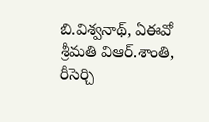బి.విశ్వనాథ్, ఏఈవో శ్రీమతి విఆర్.శాంతి, రీసెర్చి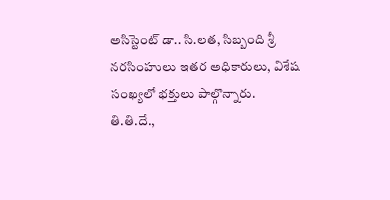అసిస్టెంట్ డా.. సి.లత, సిబ్బంది శ్రీ నరసింహులు ఇతర అధికారులు, విశేష సంఖ్యలో భక్తులు పాల్గొన్నారు.
తి.తి.దే.,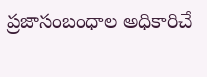ప్రజాసంబంధాల అధికారిచే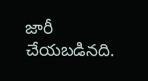జారీ చేయబడినది.